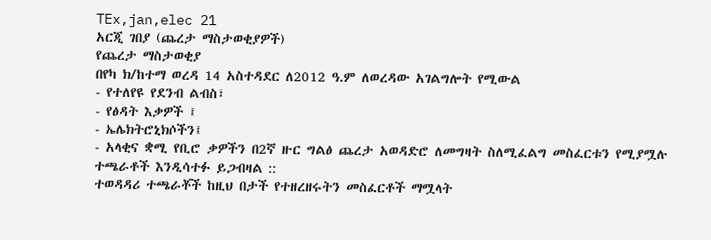TEx,jan,elec 21
አርጂ ገበያ (ጨረታ ማስታወቂያዎች)
የጨረታ ማስታወቂያ
በየካ ክ/ከተማ ወረዳ 14 አስተዳደር ለ2012 ዓ.ም ለወረዳው አገልግሎት የሚውል
- የተለየዩ የደንብ ልብስ፣
- የፅዳት እቃዎች ፤
- ኤሌክትሮኒክሶችን፤
- አላቂና ቋሚ የቢሮ ቃዎችን በ2ኛ ዙር ግልፅ ጨረታ አወዳድሮ ለመግዛት ስለሚፈልግ መስፈርቱን የሚያሟሉ ተጫራቶች እንዲሳተፉ ይጋብዛል ::
ተወዳዳሪ ተጫራቾች ከዚህ በታች የተዘረዘሩትን መስፈርቶች ማሟላት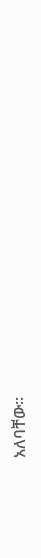አለባቸው፡፡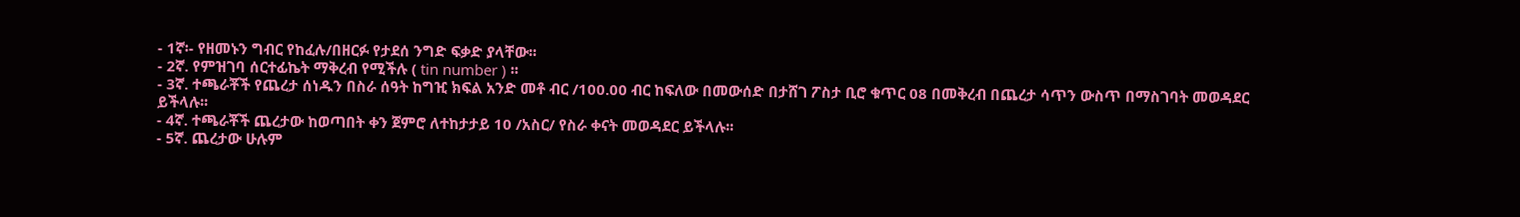- 1ኛ፡- የዘመኑን ግብር የከፈሉ/በዘርፉ የታደሰ ንግድ ፍቃድ ያላቸው፡፡
- 2ኛ. የምዝገባ ሰርተፊኬት ማቅረብ የሚችሉ ( tin number ) ፡፡
- 3ኛ. ተጫራቾች የጨረታ ሰነዱን በስራ ሰዓት ከግዢ ክፍል አንድ መቶ ብር /100.00 ብር ከፍለው በመውሰድ በታሸገ ፖስታ ቢሮ ቁጥር 08 በመቅረብ በጨረታ ሳጥን ውስጥ በማስገባት መወዳደር ይችላሉ፡፡
- 4ኛ. ተጫራቾች ጨረታው ከወጣበት ቀን ጀምሮ ለተከታታይ 10 /አስር/ የስራ ቀናት መወዳደር ይችላሉ፡፡
- 5ኛ. ጨረታው ሁሉም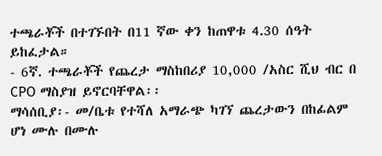ተጫራቾች በተገኙበት በ11 ኛው ቀን ከጠዋቱ 4.30 ሰዓት ይከፈታል።
- 6ኛ. ተጫራቾች የጨረታ ማስከበሪያ 10,000 /አስር ሺህ ብር በ CPO ማስያዝ ይኖርባቸዋል፡፡
ማሳሰቢያ፡- መ/ቤቱ የተሻለ አማራጭ ካገኘ ጨረታውን በከፊልም ሆነ ሙሉ በሙሉ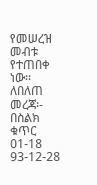የመሠረዝ መብቱ የተጠበቀ ነው፡፡
ለበለጠ መረጃ፡- በስልክ ቁጥር 01-18 93-12-28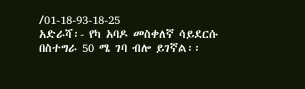/01-18-93-18-25
አድራሻ፡- የካ አባዶ መስቀለኛ ሳይደርሱ በስተግራ 50 ሜ ገባ ብሎ ይገኛል፡፡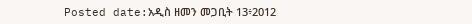Posted date:አዲስ ዘመን መጋቢት 13፥2012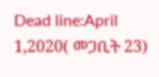Dead line:April 1,2020( መጋቢት 23)